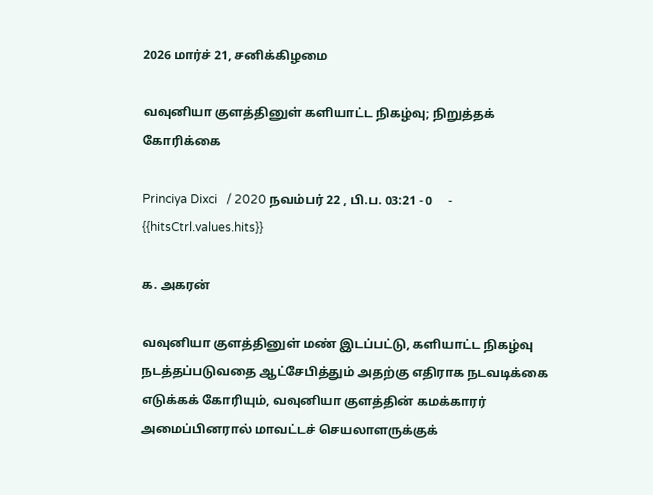2026 மார்ச் 21, சனிக்கிழமை

வவுனியா குளத்தினுள் களியாட்ட நிகழ்வு; நிறுத்தக் கோரிக்கை

Princiya Dixci   / 2020 நவம்பர் 22 , பி.ப. 03:21 - 0     - {{hitsCtrl.values.hits}}

க. அகரன்

வவுனியா குளத்தினுள் மண் இடப்பட்டு, களியாட்ட நிகழ்வு நடத்தப்படுவதை ஆட்சேபித்தும் அதற்கு எதிராக நடவடிக்கை எடுக்கக் கோரியும், வவுனியா குளத்தின் கமக்காரர் அமைப்பினரால் மாவட்டச் செயலாளருக்குக்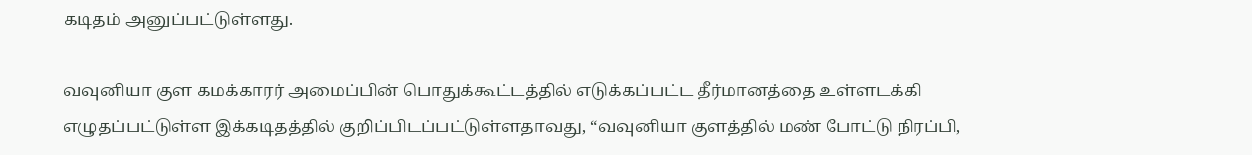கடிதம் அனுப்பட்டுள்ளது.

வவுனியா குள கமக்காரர் அமைப்பின் பொதுக்கூட்டத்தில் எடுக்கப்பட்ட தீர்மானத்தை உள்ளடக்கி எழுதப்பட்டுள்ள இக்கடிதத்தில் குறிப்பிடப்பட்டுள்ளதாவது, “வவுனியா குளத்தில் மண் போட்டு நிரப்பி,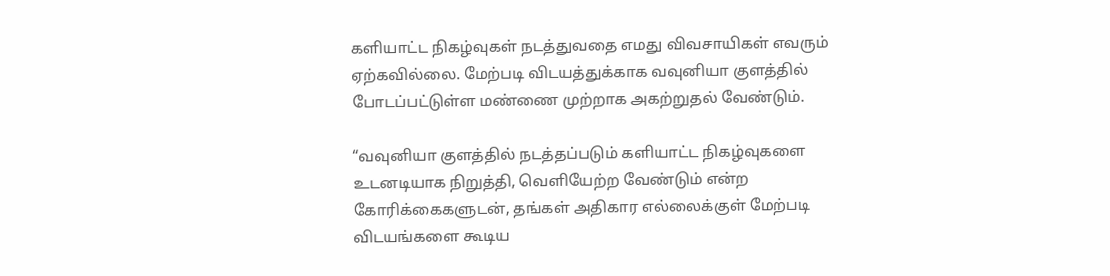களியாட்ட நிகழ்வுகள் நடத்துவதை எமது விவசாயிகள் எவரும் ஏற்கவில்லை. மேற்படி விடயத்துக்காக வவுனியா குளத்தில் போடப்பட்டுள்ள மண்ணை முற்றாக அகற்றுதல் வேண்டும்.

“வவுனியா குளத்தில் நடத்தப்படும் களியாட்ட நிகழ்வுகளை உடனடியாக நிறுத்தி, வெளியேற்ற வேண்டும் என்ற கோரிக்கைகளுடன், தங்கள் அதிகார எல்லைக்குள் மேற்படி விடயங்களை கூடிய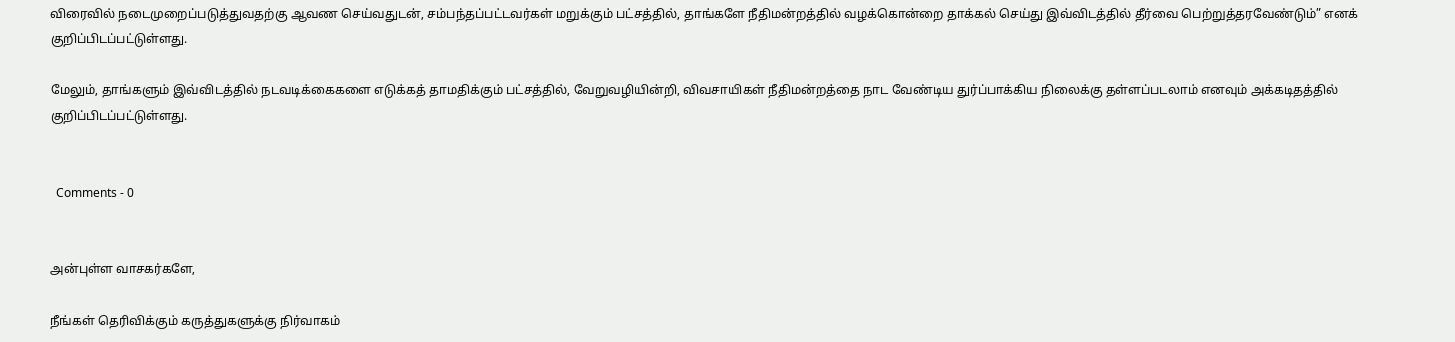விரைவில் நடைமுறைப்படுத்துவதற்கு ஆவண செய்வதுடன், சம்பந்தப்பட்டவர்கள் மறுக்கும் பட்சத்தில், தாங்களே நீதிமன்றத்தில் வழக்கொன்றை தாக்கல் செய்து இவ்விடத்தில் தீர்வை பெற்றுத்தரவேண்டும்” எனக் குறிப்பிடப்பட்டுள்ளது.

மேலும், தாங்களும் இவ்விடத்தில் நடவடிக்கைகளை எடுக்கத் தாமதிக்கும் பட்சத்தில், வேறுவழியின்றி, விவசாயிகள் நீதிமன்றத்தை நாட வேண்டிய துர்ப்பாக்கிய நிலைக்கு தள்ளப்படலாம் எனவும் அக்கடிதத்தில் குறிப்பிடப்பட்டுள்ளது.


  Comments - 0


அன்புள்ள வாசகர்களே,

நீங்கள் தெரிவிக்கும் கருத்துகளுக்கு நிர்வாகம்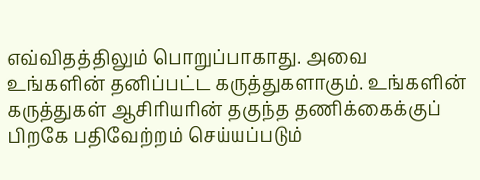எவ்விதத்திலும் பொறுப்பாகாது. அவை உங்களின் தனிப்பட்ட கருத்துகளாகும். உங்களின் கருத்துகள் ஆசிரியரின் தகுந்த தணிக்கைக்குப் பிறகே பதிவேற்றம் செய்யப்படும்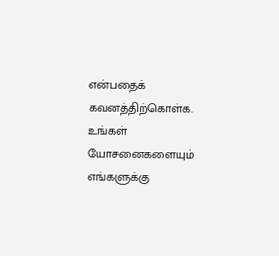என்பதைக் கவனத்திற்கொள்க. உங்கள் யோசனைகளையும் எங்களுக்கு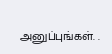அனுப்புங்கள். .